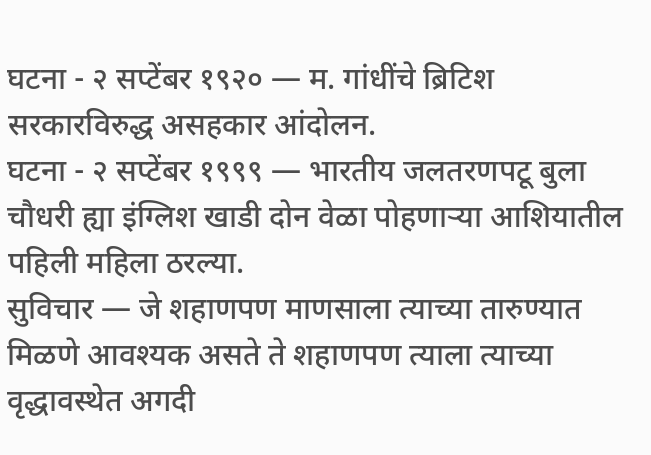घटना - २ सप्टेंबर १९२० — म. गांधींचे ब्रिटिश सरकारविरुद्ध असहकार आंदोलन.
घटना - २ सप्टेंबर १९९९ — भारतीय जलतरणपटू बुला चौधरी ह्या इंग्लिश खाडी दोन वेळा पोहणाऱ्या आशियातील पहिली महिला ठरल्या.
सुविचार — जे शहाणपण माणसाला त्याच्या तारुण्यात मिळणे आवश्यक असते ते शहाणपण त्याला त्याच्या वृद्धावस्थेत अगदी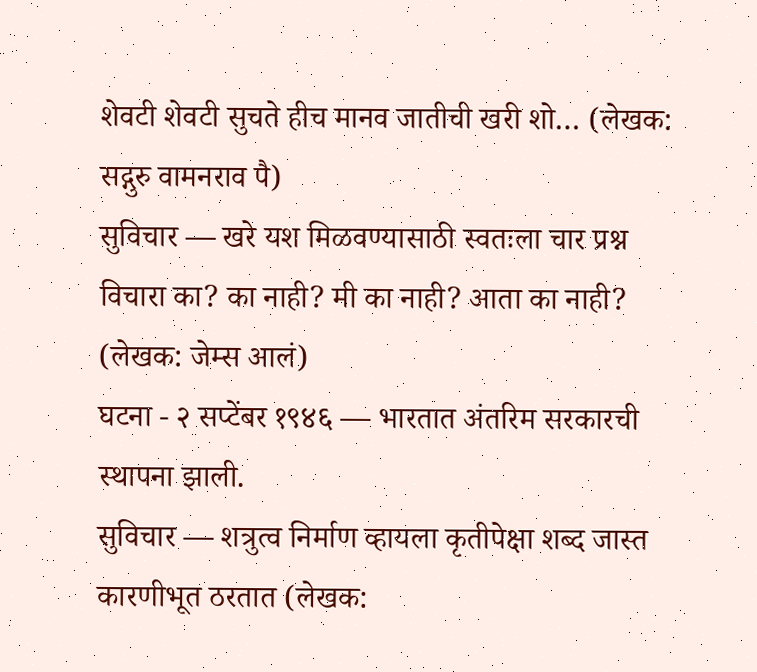शेवटी शेवटी सुचते हीच मानव जातीची खरी शो… (लेखक: सद्गुरु वामनराव पै)
सुविचार — खरे यश मिळवण्यासाठी स्वतःला चार प्रश्न विचारा का? का नाही? मी का नाही? आता का नाही? (लेखक: जेम्स आलं)
घटना - २ सप्टेंबर १९४६ — भारतात अंतरिम सरकारची स्थापना झाली.
सुविचार — शत्रुत्व निर्माण व्हायला कृतीपेक्षा शब्द जास्त कारणीभूत ठरतात (लेखक: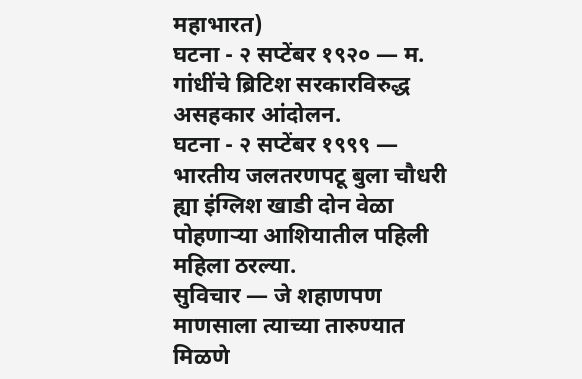महाभारत)
घटना - २ सप्टेंबर १९२० — म. गांधींचे ब्रिटिश सरकारविरुद्ध असहकार आंदोलन.
घटना - २ सप्टेंबर १९९९ — भारतीय जलतरणपटू बुला चौधरी ह्या इंग्लिश खाडी दोन वेळा पोहणाऱ्या आशियातील पहिली महिला ठरल्या.
सुविचार — जे शहाणपण माणसाला त्याच्या तारुण्यात मिळणे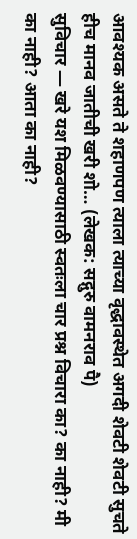आवश्यक असते ते शहाणपण त्याला त्याच्या वृद्धावस्थेत अगदी शेवटी शेवटी सुचते हीच मानव जातीची खरी शो… (लेखक: सद्गुरु वामनराव पै)
सुविचार — खरे यश मिळवण्यासाठी स्वतःला चार प्रश्न विचारा का? का नाही? मी का नाही? आता का नाही?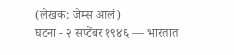(लेखक: जेम्स आलं)
घटना - २ सप्टेंबर १९४६ — भारतात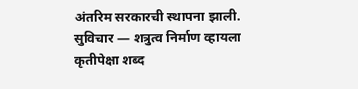अंतरिम सरकारची स्थापना झाली.
सुविचार — शत्रुत्व निर्माण व्हायला कृतीपेक्षा शब्द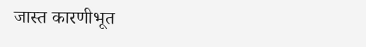जास्त कारणीभूत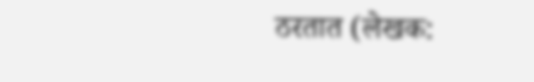ठरतात (लेखक: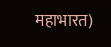महाभारत)